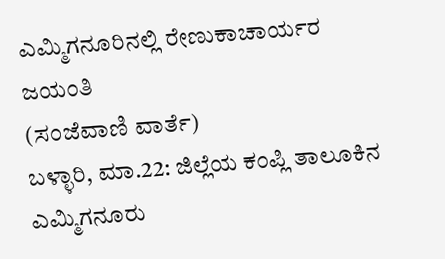ಎಮ್ಮಿಗನೂರಿನಲ್ಲಿ ರೇಣುಕಾಚಾರ್ಯರ ಜಯಂತಿ
(ಸಂಜೆವಾಣಿ ವಾರ್ತೆ)
ಬಳ್ಳಾರಿ, ಮಾ.22: ಜಿಲ್ಲೆಯ ಕಂಪ್ಲಿ ತಾಲೂಕಿನ ಎಮ್ಮಿಗನೂರು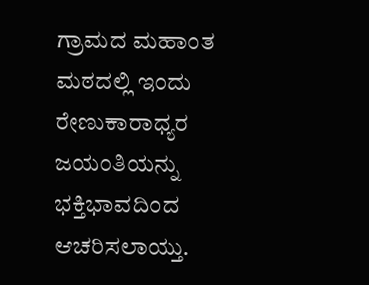ಗ್ರಾಮದ ಮಹಾಂತ ಮಠದಲ್ಲಿ ಇಂದು ರೇಣುಕಾರಾಧ್ಯರ ಜಯಂತಿಯನ್ನು ಭಕ್ತಿಭಾವದಿಂದ ಆಚರಿಸಲಾಯ್ತು.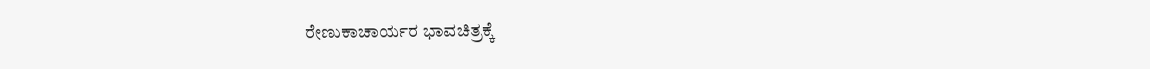ರೇಣುಕಾಚಾರ್ಯರ ಭಾವಚಿತ್ರಕ್ಕೆ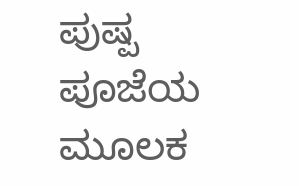ಪುಷ್ಪ ಪೂಜೆಯ ಮೂಲಕ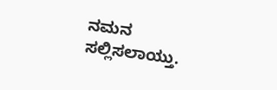ನಮನ ಸಲ್ಲಿಸಲಾಯ್ತು.